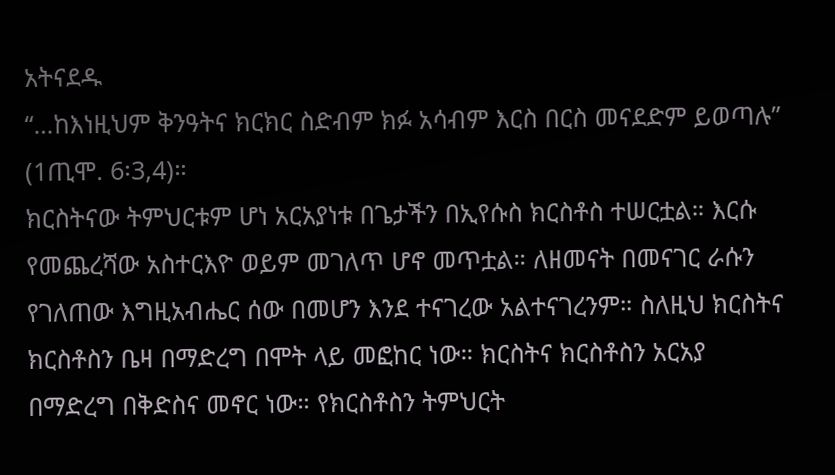አትናደዱ
“…ከእነዚህም ቅንዓትና ክርክር ስድብም ክፉ አሳብም እርስ በርስ መናደድም ይወጣሉ” (1ጢሞ. 6፡3,4)።
ክርስትናው ትምህርቱም ሆነ አርአያነቱ በጌታችን በኢየሱስ ክርስቶስ ተሠርቷል። እርሱ የመጨረሻው አስተርእዮ ወይም መገለጥ ሆኖ መጥቷል። ለዘመናት በመናገር ራሱን የገለጠው እግዚአብሔር ሰው በመሆን እንደ ተናገረው አልተናገረንም። ስለዚህ ክርስትና ክርስቶስን ቤዛ በማድረግ በሞት ላይ መፎከር ነው። ክርስትና ክርስቶስን አርአያ በማድረግ በቅድስና መኖር ነው። የክርስቶስን ትምህርት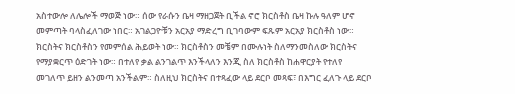አስተውሎ ለሌሎች ማወጅ ነው። ሰው የራሱን ቤዛ ማዘጋጀት ቢችል ኖሮ ክርስቶስ ቤዛ ኩሉ ዓለም ሆኖ መምጣት ባላስፈለገው ነበር። አገልጋዮቹን አርአያ ማድረግ ቢገባውም ፍጹም አርአያ ክርስቶስ ነው። ክርስትና ክርስቶስን የመምሰል ሕይወት ነው። ክርስቶስን መቼም በሙሉነት ስለማንመስለው ክርስትና የማያቋርጥ ዕድገት ነው። በተለየ ቃል ልንገልጥ እንችላለን እንጂ ስለ ክርስቶስ ከሐዋርያት የተለየ መገለጥ ይዘን ልንመጣ አንችልም። ስለዚህ ክርስትና በተጻፈው ላይ ደርቦ መጻፍ፣ በእግር ፈለጉ ላይ ደርቦ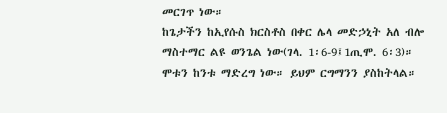መርገጥ ነው።
ከጌታችን ከኢየሱስ ክርስቶስ በቀር ሌላ መድኃኒት አለ ብሎ ማስተማር ልዩ ወንጌል ነው(ገላ. 1፡6-9፤1ጢሞ. 6፡3)። ሞቱን ከንቱ ማድረግ ነው። ይህም ርግማንን ያስከትላል።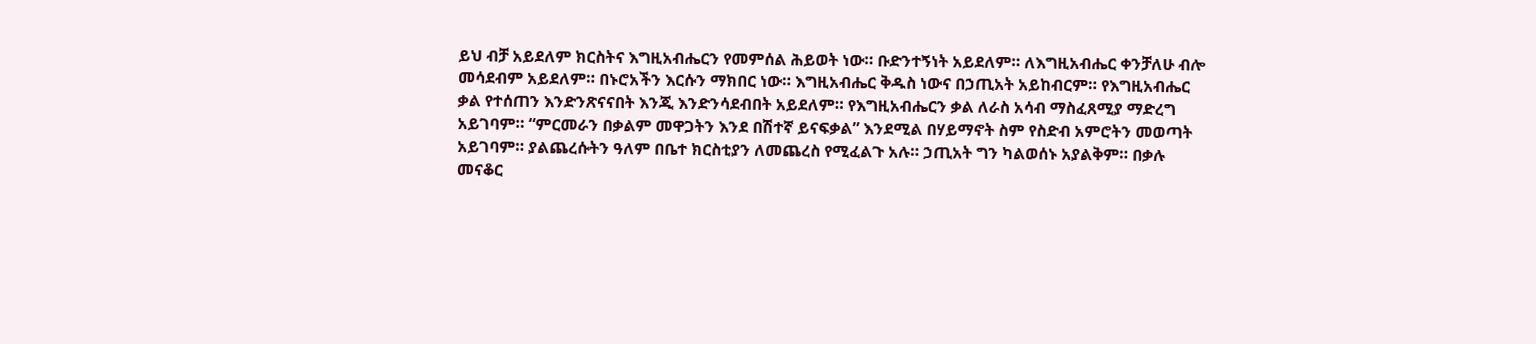ይህ ብቻ አይደለም ክርስትና እግዚአብሔርን የመምሰል ሕይወት ነው። ቡድንተኝነት አይደለም። ለእግዚአብሔር ቀንቻለሁ ብሎ መሳደብም አይደለም። በኑሮአችን እርሱን ማክበር ነው። እግዚአብሔር ቅዱስ ነውና በኃጢአት አይከብርም። የእግዚአብሔር ቃል የተሰጠን እንድንጽናናበት እንጂ እንድንሳደብበት አይደለም። የእግዚአብሔርን ቃል ለራስ አሳብ ማስፈጸሚያ ማድረግ አይገባም። “ምርመራን በቃልም መዋጋትን እንደ በሽተኛ ይናፍቃል” እንደሚል በሃይማኖት ስም የስድብ አምሮትን መወጣት አይገባም። ያልጨረሱትን ዓለም በቤተ ክርስቲያን ለመጨረስ የሚፈልጉ አሉ። ኃጢአት ግን ካልወሰኑ አያልቅም። በቃሉ መናቆር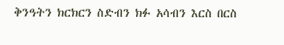ቅንዓትን ክርክርን ስድብን ክፉ አሳብን እርስ በርስ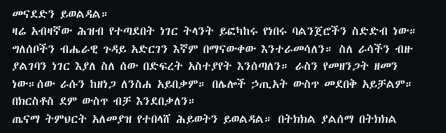መናደድን ይወልዳል።
ዛሬ አብዛኛው ሕዝብ የተጣደበት ነገር ትላንት ይፎካከሩ የነበሩ ባልንጀሮችን ስድድብ ነው። ግለሰቦችን ብሔራዊ ጉዳይ አድርገን እኛም በማናውቀው እንተራመሳለን። ስለ ራሳችን ብዙ ያልገባን ነገር እያለ ስለ ሰው በድፍረት አስተያየት እንሰጣለን። ራስን የመዘንጋት ዘመን ነው።ሰው ራሱን ከዘነጋ ለንስሐ አይበቃም። በሌሎች ኃጢአት ውስጥ መደበቅ አይቻልም። በክርስቶስ ደም ውስጥ ብቻ እንደበቃለን።
ጤናማ ትምህርት አለመያዝ የተበላሸ ሕይወትን ይወልዳል። በትክክል ያልሰማ በትክክል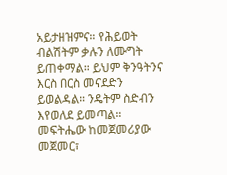አይታዘዝምና። የሕይወት ብልሽትም ቃሉን ለሙግት ይጠቀማል። ይህም ቅንዓትንና እርስ በርስ መናደድን ይወልዳል። ንዴትም ስድብን እየወለደ ይመጣል። መፍትሔው ከመጀመሪያው መጀመር፣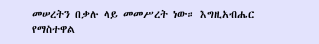መሠረትን በቃሉ ላይ መመሥረት ነው። እግዚአብሔር የማስተዋል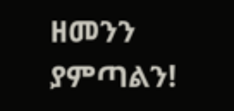ዘመንን ያምጣልን!